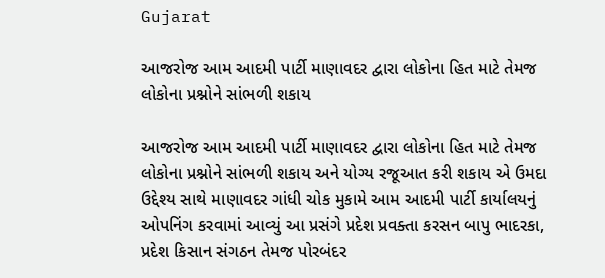Gujarat

આજરોજ આમ આદમી પાર્ટી માણાવદર દ્વારા લોકોના હિત માટે તેમજ લોકોના પ્રશ્નોને સાંભળી શકાય

આજરોજ આમ આદમી પાર્ટી માણાવદર દ્વારા લોકોના હિત માટે તેમજ લોકોના પ્રશ્નોને સાંભળી શકાય અને યોગ્ય રજૂઆત કરી શકાય એ ઉમદા ઉદ્દેશ્ય સાથે માણાવદર ગાંધી ચોક મુકામે આમ આદમી પાર્ટી કાર્યાલયનું ઓપનિંગ કરવામાં આવ્યું આ પ્રસંગે પ્રદેશ પ્રવક્તા કરસન બાપુ ભાદરકા, પ્રદેશ કિસાન સંગઠન તેમજ પોરબંદર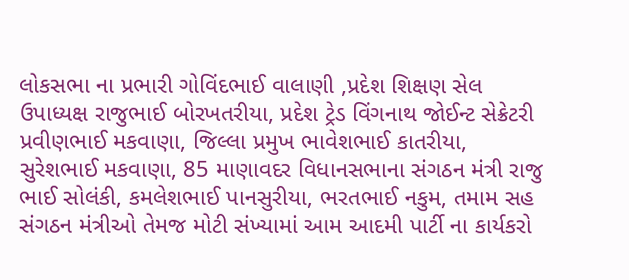લોકસભા ના પ્રભારી ગોવિંદભાઈ વાલાણી ,પ્રદેશ શિક્ષણ સેલ ઉપાધ્યક્ષ રાજુભાઈ બોરખતરીયા, પ્રદેશ ટ્રેડ વિંગનાથ જોઈન્ટ સેક્રેટરી પ્રવીણભાઈ મકવાણા, જિલ્લા પ્રમુખ ભાવેશભાઈ કાતરીયા, સુરેશભાઈ મકવાણા, 85 માણાવદર વિધાનસભાના સંગઠન મંત્રી રાજુ ભાઈ સોલંકી, કમલેશભાઈ પાનસુરીયા, ભરતભાઈ નકુમ, તમામ સહ સંગઠન મંત્રીઓ તેમજ મોટી સંખ્યામાં આમ આદમી પાર્ટી ના કાર્યકરો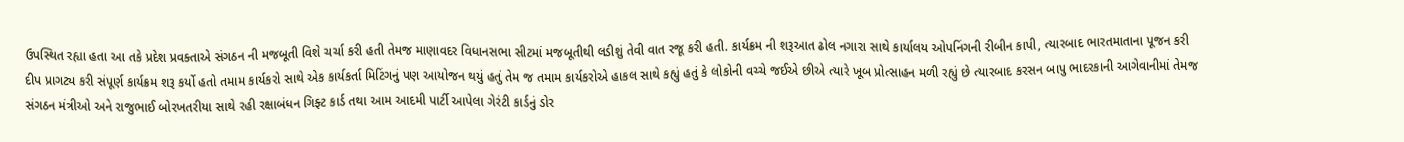ઉપસ્થિત રહ્યા હતા આ તકે પ્રદેશ પ્રવક્તાએ સંગઠન ની મજબૂતી વિશે ચર્ચા કરી હતી તેમજ માણાવદર વિધાનસભા સીટમાં મજબૂતીથી લડીશું તેવી વાત રજૂ કરી હતી. કાર્યક્રમ ની શરૂઆત ઢોલ નગારા સાથે કાર્યાલય ઓપનિંગની રીબીન કાપી, ત્યારબાદ ભારતમાતાના પૂજન કરી દીપ પ્રાગટ્ય કરી સંપૂર્ણ કાર્યક્રમ શરૂ કર્યો હતો તમામ કાર્યકરો સાથે એક કાર્યકર્તા મિટિંગનું પણ આયોજન થયું હતું તેમ જ તમામ કાર્યકરોએ હાકલ સાથે કહ્યું હતું કે લોકોની વચ્ચે જઈએ છીએ ત્યારે ખૂબ પ્રોત્સાહન મળી રહ્યું છે ત્યારબાદ કરસન બાપુ ભાદરકાની આગેવાનીમાં તેમજ સંગઠન મંત્રીઓ અને રાજુભાઈ બોરખતરીયા સાથે રહી રક્ષાબંધન ગિફ્ટ કાર્ડ તથા આમ આદમી પાર્ટી આપેલા ગેરંટી કાર્ડનું ડોર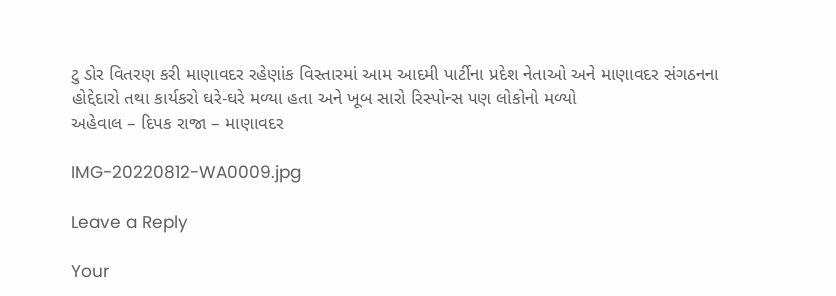ટુ ડોર વિતરણ કરી માણાવદર રહેણાંક વિસ્તારમાં આમ આદમી પાર્ટીના પ્રદેશ નેતાઓ અને માણાવદર સંગઠનના હોદ્દેદારો તથા કાર્યકરો ઘરે-ઘરે મળ્યા હતા અને ખૂબ સારો રિસ્પોન્સ પણ લોકોનો મળ્યો
અહેવાલ – દિપક રાજા – માણાવદર

IMG-20220812-WA0009.jpg

Leave a Reply

Your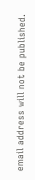email address will not be published.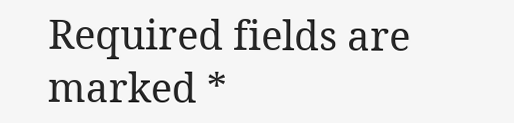Required fields are marked *